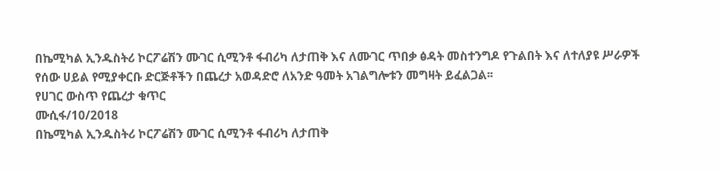በኬሚካል ኢንዱስትሪ ኮርፖሬሽን ሙገር ሲሚንቶ ፋብሪካ ለታጠቅ እና ለሙገር ጥበቃ ፅዳት መስተንግዶ የጉልበት እና ለተለያዩ ሥራዎች የሰው ሀይል የሚያቀርቡ ድርጅቶችን በጨረታ አወዳድሮ ለአንድ ዓመት አገልግሎቱን መግዛት ይፈልጋል፡፡
የሀገር ውስጥ የጨረታ ቁጥር
ሙሲፋ/10/2018
በኬሚካል ኢንዱስትሪ ኮርፖሬሽን ሙገር ሲሚንቶ ፋብሪካ ለታጠቅ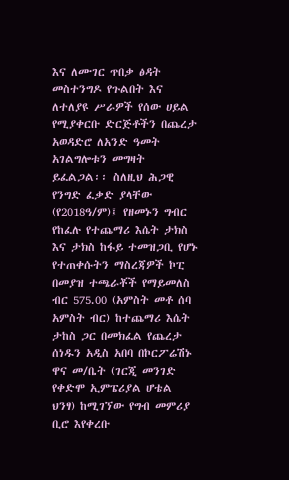እና ለሙገር ጥበቃ ፅዳት መስተንግዶ የጉልበት እና ለተለያዩ ሥራዎች የሰው ሀይል የሚያቀርቡ ድርጅቶችን በጨረታ አወዳድሮ ለአንድ ዓመት አገልግሎቱን መግዛት ይፈልጋል፡፡ ስለዚህ ሕጋዊ የንግድ ፈቃድ ያላቸው (የ2018ዓ/ም)፤ የዘመኑን ግብር የከፈሉ የተጨማሪ እሴት ታክስ እና ታክስ ከፋይ ተመዝጋቢ የሆኑ የተጠቀሱትን ማስረጃዎች ኮፒ በመያዝ ተጫራቾች የማይመለስ ብር 575.00 (አምስት መቶ ሰባ አምስት ብር) ከተጨማሪ እሴት ታከስ ጋር በመክፈል የጨረታ ሰነዱን አዲስ አበባ በኮርፖሬሽኑ ዋና መ/ቤት (ገርጂ መንገድ የቀድሞ ኢምፔሪያል ሆቴል ህንፃ) ከሚገኘው የግብ መምሪያ ቢሮ እየቀረቡ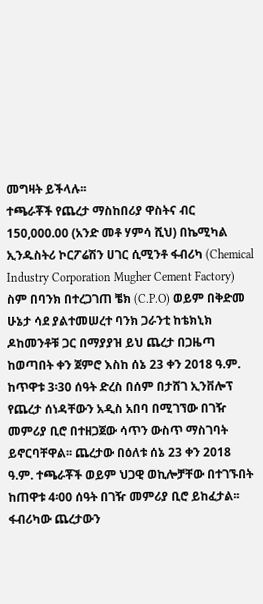መግዛት ይችላሉ፡፡
ተጫራቾች የጨረታ ማስከበሪያ ዋስትና ብር 150,000.00 (አንድ መቶ ሃምሳ ሺህ) በኬሚካል ኢንዱስትሪ ኮርፖሬሽን ሀገር ሲሚንቶ ፋብሪካ (Chemical Industry Corporation Mugher Cement Factory) ስም በባንክ በተረጋገጠ ቼክ (C.P.O) ወይም በቅድመ ሁኔታ ሳደ ያልተመሠረተ ባንክ ጋራንቲ ከቴክኒክ ዶከመንቶቹ ጋር በማያያዝ ይህ ጨረታ በጋዜጣ ከወጣበት ቀን ጀምሮ እስከ ሰኔ 23 ቀን 2018 ዓ.ም. ከጥዋቱ 3፡30 ሰዓት ድረስ በሰም በታሸገ ኢንቨሎፕ የጨረታ ሰነዳቸውን አዲስ አበባ በሚገኘው በገዥ መምሪያ ቢሮ በተዘጋጀው ሳጥን ውስጥ ማስገባት ይኖርባቸዋል፡፡ ጨረታው በዕለቱ ሰኔ 23 ቀን 2018 ዓ.ም. ተጫራቾች ወይም ህጋዊ ወኪሎቻቸው በተገኙበት ከጠዋቱ 4፡00 ሰዓት በገዥ መምሪያ ቢሮ ይከፈታል፡፡
ፋብሪካው ጨረታውን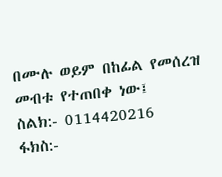በሙሉ ወይም በከፊል የመሰረዝ መብቱ የተጠበቀ ነው፤
ስልክ:- 0114420216
ፋክስ:-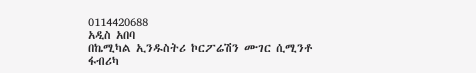0114420688
አዲስ አበባ
በኬሚካል ኢንዱስትሪ ኮርፖሬሽን ሙገር ሲሚንቶ ፋብሪካ